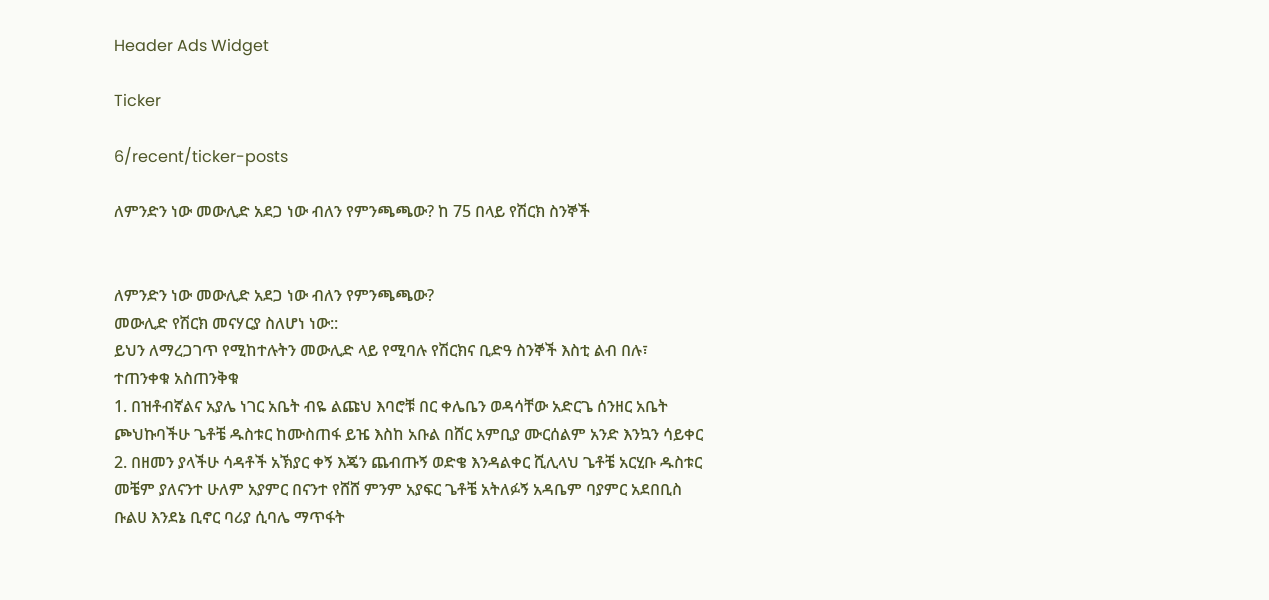Header Ads Widget

Ticker

6/recent/ticker-posts

ለምንድን ነው መውሊድ አደጋ ነው ብለን የምንጫጫው? ከ 75 በላይ የሽርክ ስንኞች


ለምንድን ነው መውሊድ አደጋ ነው ብለን የምንጫጫው?
መውሊድ የሽርክ መናሃርያ ስለሆነ ነው::
ይህን ለማረጋገጥ የሚከተሉትን መውሊድ ላይ የሚባሉ የሽርክና ቢድዓ ስንኞች እስቲ ልብ በሉ፣ ተጠንቀቁ አስጠንቅቁ
1. በዝቶብኛልና አያሌ ነገር አቤት ብዬ ልጩህ እባሮቹ በር ቀሌቤን ወዳሳቸው አድርጌ ሰንዘር አቤት ጮህኩባችሁ ጌቶቼ ዱስቱር ከሙስጠፋ ይዤ እስከ አቡል በሸር አምቢያ ሙርሰልም አንድ እንኳን ሳይቀር
2. በዘመን ያላችሁ ሳዳቶች አኽያር ቀኝ እጄን ጨብጡኝ ወድቄ እንዳልቀር ሺሊላህ ጌቶቼ አርሂቡ ዱስቱር መቼም ያለናንተ ሁለም አያምር በናንተ የሸሸ ምንም አያፍር ጌቶቼ አትለፉኝ አዳቤም ባያምር አደበቢስ ቡልሀ እንደኔ ቢኖር ባሪያ ሲባሌ ማጥፋት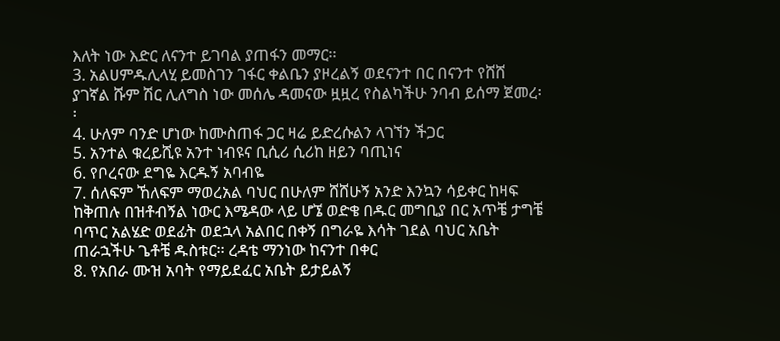እለት ነው እድር ለናንተ ይገባል ያጠፋን መማር፡፡
3. አልሀምዱሊላሂ ይመስገን ገፋር ቀልቤን ያዞረልኝ ወደናንተ በር በናንተ የሸሸ ያገኛል ሹም ሽር ሊለግስ ነው መሰሌ ዳመናው ዟዟረ የስልካችሁ ንባብ ይሰማ ጀመረ፡፡
4. ሁለም ባንድ ሆነው ከሙስጠፋ ጋር ዛሬ ይድረሱልን ላገኘን ችጋር
5. አንተል ቁረይሺዩ አንተ ነብዩና ቢሲሪ ሲሪከ ዘይን ባጢነና
6. የቦረናው ደግዬ እርዱኝ አባብዬ
7. ሰለፍም ኸለፍም ማወረአል ባህር በሁለም ሸሸሁኝ አንድ እንኳን ሳይቀር ከዛፍ ከቅጠሉ በዝቶብኝል ነውር እሜዳው ላይ ሆኜ ወድቄ በዱር መግቢያ በር አጥቼ ታግቼ ባጥር አልሄድ ወደፊት ወደኋላ አልበር በቀኝ በግራዬ እሳት ገደል ባህር አቤት ጠራኋችሁ ጌቶቼ ዱስቱር፡፡ ረዳቴ ማንነው ከናንተ በቀር
8. የአበራ ሙዝ አባት የማይደፈር አቤት ይታይልኝ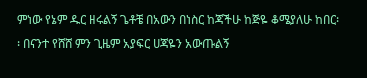ምነው የኔም ዱር ዘሩልኝ ጌቶቼ በአውን በነስር ከጃችሁ ከጅዬ ቆሜያለሁ ከበር፡፡ በናንተ የሸሸ ምን ጊዜም አያፍር ሀጃዬን አውጡልኝ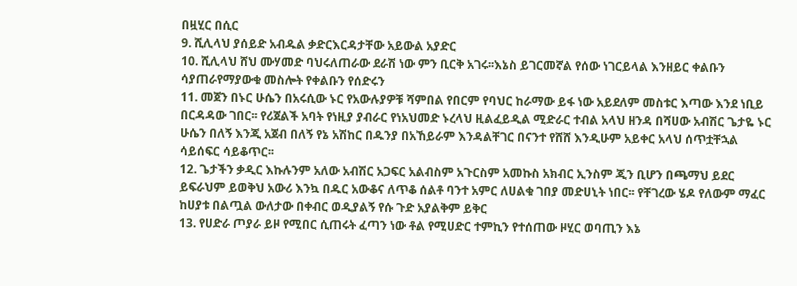በዟሂር በሲር
9. ሺሊላህ ያሰይድ አብዱል ቃድርእርዳታቸው አይውል አያድር
10. ሺሊላህ ሸህ ሙሃመድ ባህሩለጠራው ደራሽ ነው ምን ቢርቅ አገሩ፡፡እኔስ ይገርመኛል የሰው ነገርይላል እንዘይር ቀልቡን ሳያጠራየማያውቁ መስሎት የቀልቡን የሰድሩን
11. መጀን በኑር ሁሴን በአሩሲው ኑር የአውሉያዎቹ ሻምበል የበርም የባህር ከራማው ይፋ ነው አይደለም መስቱር እጣው እንደ ነቢይ በርዳዳው ገበር፡፡ የሪጀልች አባት የነዚያ ያብራር የነአህመድ ኑረላህ ዚልፈይዲል ሚድራር ተብል አላህ ዘንዳ በሻሀው አብሽር ጌታዬ ኑር ሁሴን በለኝ እንጂ አጀብ በለኝ የኔ አሽከር በዱንያ በአኸይራም እንዳልቸገር በናንተ የሸሸ እንዲሁም አይቀር አላህ ሰጥቷቸኋል ሳይሰፍር ሳይቆጥር፡፡
12. ጌታችን ቃዲር እኩሉንም አለው አብሽር አጋፍር አልብስም አጉርስም አመኩስ አክብር ኢንስም ጂን ቢሆን በጫማህ ይደር ይፍራህም ይወቅህ አውሪ እንኳ በዱር አውቆና ለጥቆ ሰልቶ ባንተ አምር ለሀልቁ ገበያ መድሀኒት ነበር፡፡ የቸገረው ሄዶ የለውም ማፈር ከሀያቱ በልጧል ውለታው በቀብር ወዲያልኝ የሱ ጉድ አያልቅም ይቅር
13. የሀድራ ጦያራ ይዞ የሚበር ሲጠሩት ፈጣን ነው ቶል የሚሀድር ተምኪን የተሰጠው ዞሂር ወባጢን እኔ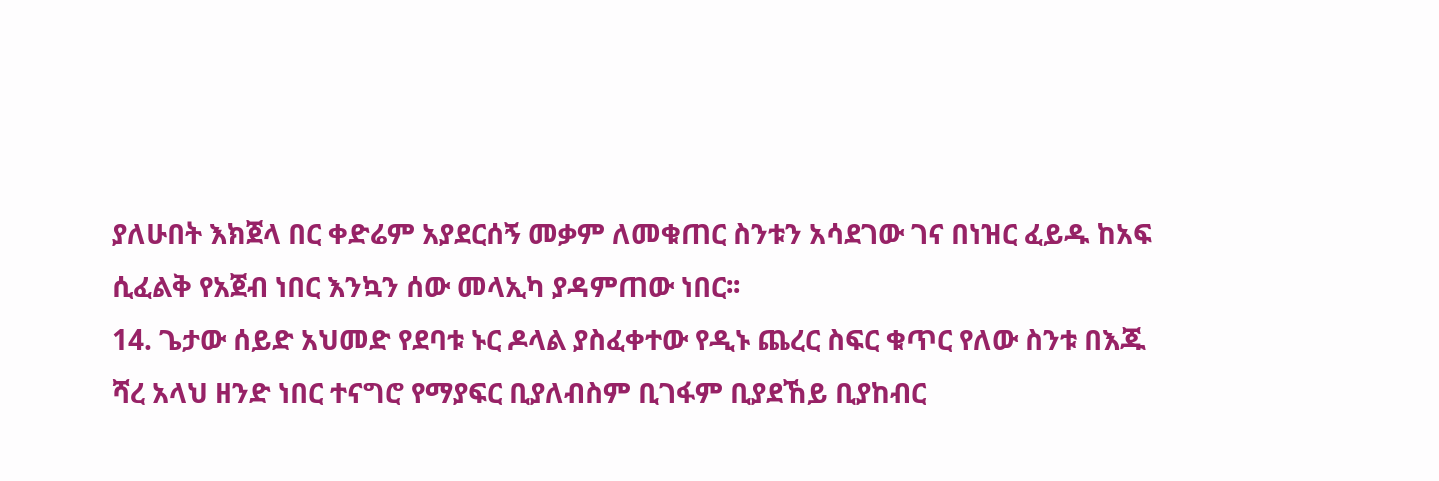ያለሁበት እክጀላ በር ቀድሬም አያደርሰኝ መቃም ለመቁጠር ስንቱን አሳደገው ገና በነዝር ፈይዱ ከአፍ ሲፈልቅ የአጀብ ነበር እንኳን ሰው መላኢካ ያዳምጠው ነበር፡፡
14. ጌታው ሰይድ አህመድ የደባቱ ኑር ዶላል ያስፈቀተው የዲኑ ጨረር ስፍር ቁጥር የለው ስንቱ በእጁ ሻረ አላህ ዘንድ ነበር ተናግሮ የማያፍር ቢያለብስም ቢገፋም ቢያደኸይ ቢያከብር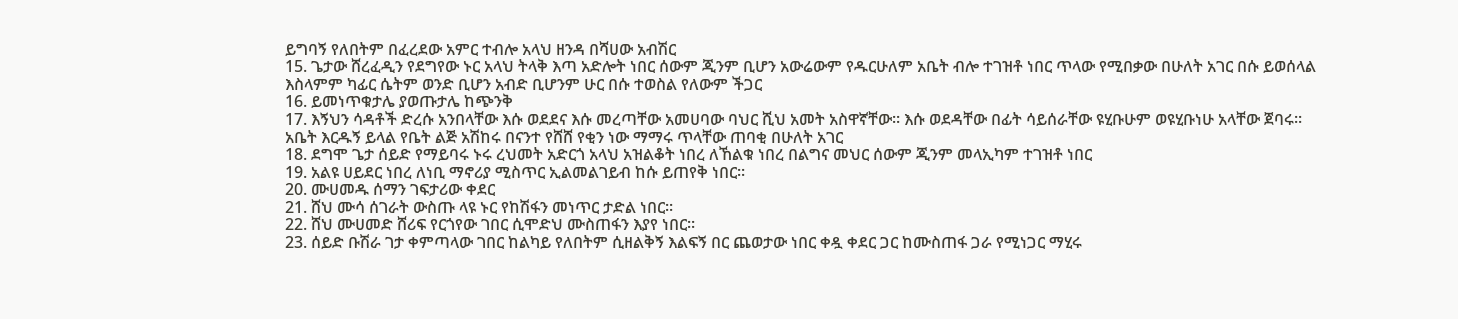ይግባኝ የለበትም በፈረደው አምር ተብሎ አላህ ዘንዳ በሻሀው አብሽር
15. ጌታው ሸረፈዲን የደግየው ኑር አላህ ትላቅ እጣ አድሎት ነበር ሰውም ጂንም ቢሆን አውሬውም የዱርሁለም አቤት ብሎ ተገዝቶ ነበር ጥላው የሚበቃው በሁለት አገር በሱ ይወሰላል እስላምም ካፊር ሴትም ወንድ ቢሆን አብድ ቢሆንም ሁር በሱ ተወስል የለውም ችጋር
16. ይመነጥቁታሌ ያወጡታሌ ከጭንቅ
17. እኝህን ሳዳቶች ድረሱ አንበላቸው እሱ ወደደና እሱ መረጣቸው አመሀባው ባህር ሺህ አመት አስዋኛቸው፡፡ እሱ ወደዳቸው በፊት ሳይሰራቸው ዩሂቡሁም ወዩሂቡነሁ አላቸው ጀባሩ፡፡ አቤት እርዱኝ ይላል የቤት ልጅ አሽከሩ በናንተ የሸሸ የቂን ነው ማማሩ ጥላቸው ጠባቂ በሁለት አገር
18. ደግሞ ጌታ ሰይድ የማይባሩ ኑሩ ረህመት አድርጎ አላህ አዝልቆት ነበረ ለኸልቁ ነበረ በልግና መህር ሰውም ጂንም መላኢካም ተገዝቶ ነበር
19. አልዩ ሀይደር ነበረ ለነቢ ማኖሪያ ሚስጥር ኢልመልገይብ ከሱ ይጠየቅ ነበር፡፡
20. ሙሀመዱ ሰማን ገፍታሪው ቀደር
21. ሸህ ሙሳ ሰገራት ውስጡ ላዩ ኑር የከሽፋን መነጥር ታድል ነበር፡፡
22. ሸህ ሙሀመድ ሸሪፍ የርጎየው ገበር ሲሞድህ ሙስጠፋን እያየ ነበር፡፡
23. ሰይድ ቡሽራ ገታ ቀምጣላው ገበር ከልካይ የለበትም ሲዘልቅኝ እልፍኝ በር ጨወታው ነበር ቀዷ ቀደር ጋር ከሙስጠፋ ጋራ የሚነጋር ማሂሩ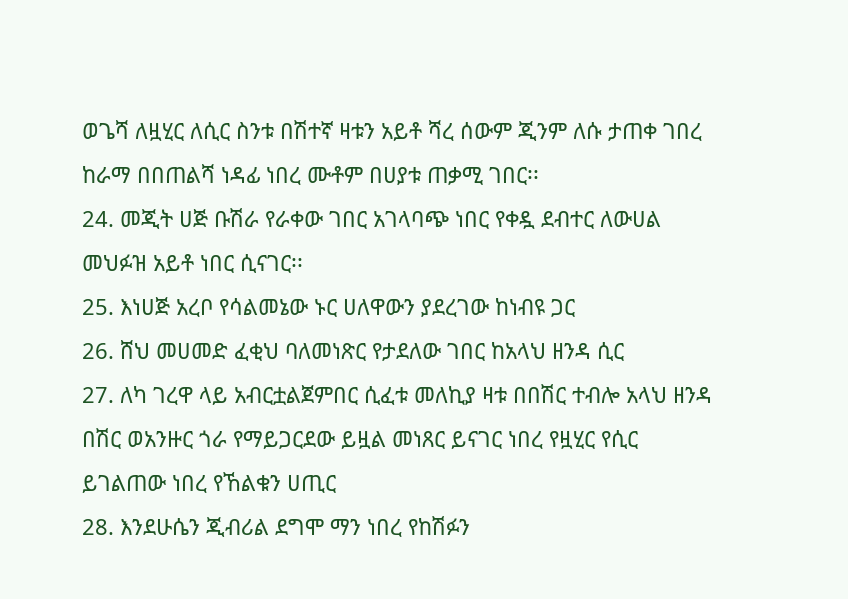ወጌሻ ለዟሂር ለሲር ስንቱ በሽተኛ ዛቱን አይቶ ሻረ ሰውም ጂንም ለሱ ታጠቀ ገበረ ከራማ በበጠልሻ ነዳፊ ነበረ ሙቶም በሀያቱ ጠቃሚ ገበር፡፡
24. መጂት ሀጅ ቡሽራ የራቀው ገበር አገላባጭ ነበር የቀዷ ደብተር ለውሀል መህፉዝ አይቶ ነበር ሲናገር፡፡
25. እነሀጅ አረቦ የሳልመኔው ኑር ሀለዋውን ያደረገው ከነብዩ ጋር
26. ሸህ መሀመድ ፈቂህ ባለመነጽር የታደለው ገበር ከአላህ ዘንዳ ሲር
27. ለካ ገረዋ ላይ አብርቷልጀምበር ሲፈቱ መለኪያ ዛቱ በበሽር ተብሎ አላህ ዘንዳ በሽር ወአንዙር ጎራ የማይጋርደው ይዟል መነጸር ይናገር ነበረ የዟሂር የሲር ይገልጠው ነበረ የኸልቁን ሀጢር
28. እንደሁሴን ጂብሪል ደግሞ ማን ነበረ የከሽፉን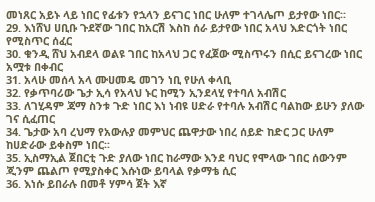መነጸር አይኑ ላይ ነበር የፊቱን የኋላን ይናገር ነበር ሁለም ተገላሌጦ ይታየው ነበር፡፡
29. እነሸህ ሀቢቡ ጉደኛው ገበር ከአርሽ እስከ ሰራ ይታየው ነበር አላህ እድርጎት ነበር የሚስጥር ሰፈር
30. ቁንዲ ሸህ አብደላ ወልዩ ገበር ከአላህ ጋር የፈጀው ሚስጥሩን በሲር ይናገረው ነበር አሟቱ በቀብር
31. አላሁ መሰላ አላ ሙሀመዴ መገን ነቢ የሁለ ቀላቢ
32. የቃጥባሪው ጌታ ኢሳ የአላህ ኑር ከሚን ኢንደላሂ የተባለ አብሽር
33. ለገሂዳም ጃማ ስንቱ ጉድ ነበር እነ ነብዩ ሀድራ የተባሉ አብሽር ባልከው ይሁን ያለው ገና ሲፈጠር
34. ጌታው አባ ረህማ የአውሉያ መምህር ጨዋታው ነበረ ሰይድ ከድር ጋር ሁለም ከሀድራው ይቀስም ነበር፡፡
35. ኢስማኢል ጀበርቲ ጉድ ያለው ነበር ከራማው እንደ ባህር የሞላው ገበር ሰውንም ጂንም ጨልጦ የሚያስቀር እሱነው ይባላል የቃማቴ ሲር
36. እነሱ ይበራሉ በመቶ ሃምሳ ጀት እኛ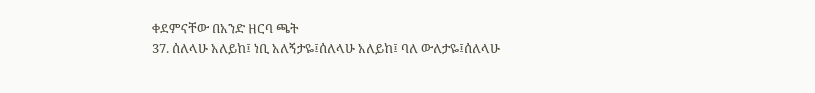ቀደምናቸው በአንድ ዘርባ ጫት
37. ሰለላሁ አለይከ፤ ነቢ አለኝታዬ፤ሰለላሁ አለይከ፤ ባለ ውለታዬ፤ሰለላሁ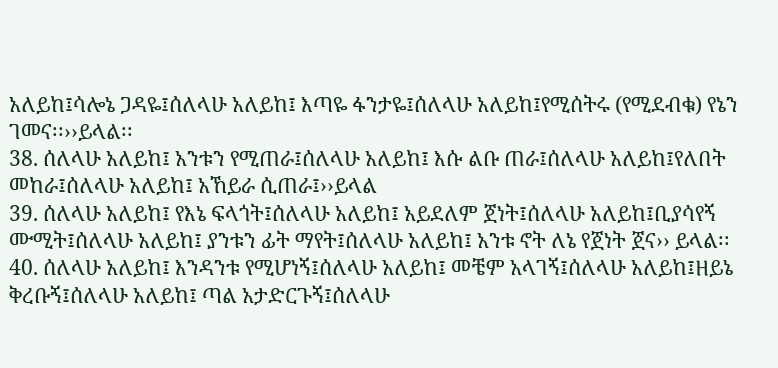አለይከ፤ሳሎኔ ጋዳዬ፤ሰለላሁ አለይከ፤ እጣዬ ፋንታዬ፤ሰለላሁ አለይከ፤የሚሰትሩ (የሚደብቁ) የኔን ገመና፡፡››ይላል፡፡
38. ሰለላሁ አለይከ፤ አንቱን የሚጠራ፤ሰለላሁ አለይከ፤ እሱ ልቡ ጠራ፤ሰለላሁ አለይከ፤የለበት መከራ፤ሰለላሁ አለይከ፤ አኸይራ ሲጠራ፤››ይላል
39. ሰለላሁ አለይከ፤ የእኔ ፍላጎት፤ሰለላሁ አለይከ፤ አይደለም ጀነት፤ሰለላሁ አለይከ፤ቢያሳየኝ ሙሚት፤ሰለላሁ አለይከ፤ ያንቱን ፊት ማየት፤ሰለላሁ አለይከ፤ አንቱ ኖት ለኔ የጀነት ጀና›› ይላል፡፡
40. ሰለላሁ አለይከ፤ እንዳንቱ የሚሆነኝ፤ሰለላሁ አለይከ፤ መቼም አላገኝ፤ሰለላሁ አለይከ፤ዘይኔ ቅረቡኝ፤ሰለላሁ አለይከ፤ ጣል አታድርጉኝ፤ሰለላሁ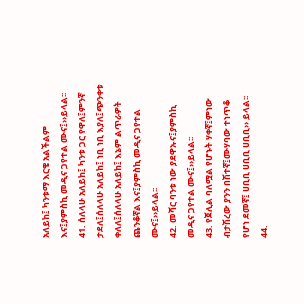አለይከ፤ ካንቱማ እርቄ አልችልም እና፤ያምስኪ መዲና ጋየተል ሙና፤››ይላል፡፡
41. ሰለላሁ አለይከ፤ ካንቱ ጋር የዋለ፤ምንኛ ታደለ፤ሰለላሁ አለይከ፤ ነቢ ነቢ እያለ፤ጭንቀቱ ቀለለ፤ሰለላሁ አለይከ፤ እኔም ልጥራዎት ጨንቆኛል እና፤ያምስኪ መዲና ጋየተል ሙና፤››ይላል፡፡
42. መሻር ባንቱ ነው ያደዋኡና፤ያምስኪ መዲና ጋየተል ሙና፤››ይላል፡፡
43. የጀሊል ባለሟል የሆኑት ሃቀኛ፤ምነው ብታሽረው ያንን በሽተኛ፤ሙሃባው ተነጥቆ የሆነ ደመኛ፤ ሀቢቢ ሀቢቢ ሀቢቢ›› ይላል፡፡
44.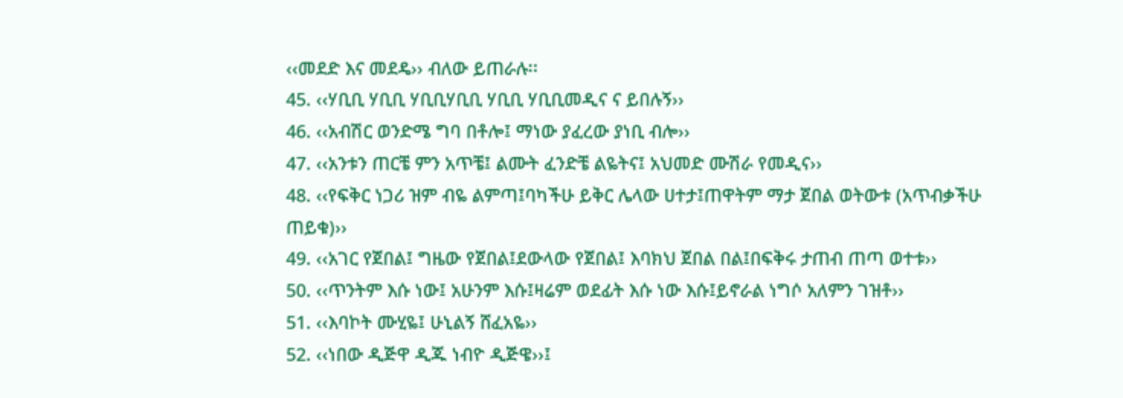‹‹መደድ እና መደዴ›› ብለው ይጠራሉ፡፡
45. ‹‹ሃቢቢ ሃቢቢ ሃቢቢሃቢቢ ሃቢቢ ሃቢቢመዲና ና ይበሉኝ››
46. ‹‹አብሽር ወንድሜ ግባ በቶሎ፤ ማነው ያፈረው ያነቢ ብሎ››
47. ‹‹አንቱን ጠርቼ ምን አጥቼ፤ ልሙት ፈንድቼ ልዬትና፤ አህመድ ሙሽራ የመዲና››
48. ‹‹የፍቅር ነጋሪ ዝም ብዬ ልምጣ፤ባካችሁ ይቅር ሌላው ሀተታ፤ጠዋትም ማታ ጀበል ወትውቱ (አጥብቃችሁ ጠይቁ)››
49. ‹‹አገር የጀበል፤ ግዜው የጀበል፤ደውላው የጀበል፤ እባክህ ጀበል በል፤በፍቅሩ ታጠብ ጠጣ ወተቱ››
50. ‹‹ጥንትም እሱ ነው፤ አሁንም እሱ፤ዛሬም ወደፊት እሱ ነው እሱ፤ይኖራል ነግሶ አለምን ገዝቶ››
51. ‹‹እባኮት ሙሂዬ፤ ሁኒልኝ ሸፈአዬ››
52. ‹‹ነበው ዲጅዋ ዲጁ ነብዮ ዲጅዌ››፤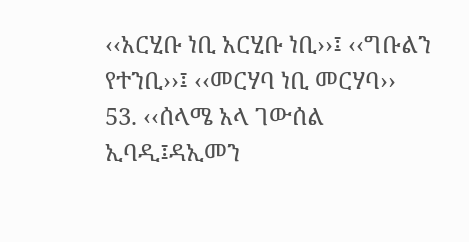‹‹አርሂቡ ነቢ አርሂቡ ነቢ››፤ ‹‹ግቡልን የተንቢ››፤ ‹‹መርሃባ ነቢ መርሃባ››
53. ‹‹ሰላሜ አላ ገውሰል ኢባዲ፤ዳኢመን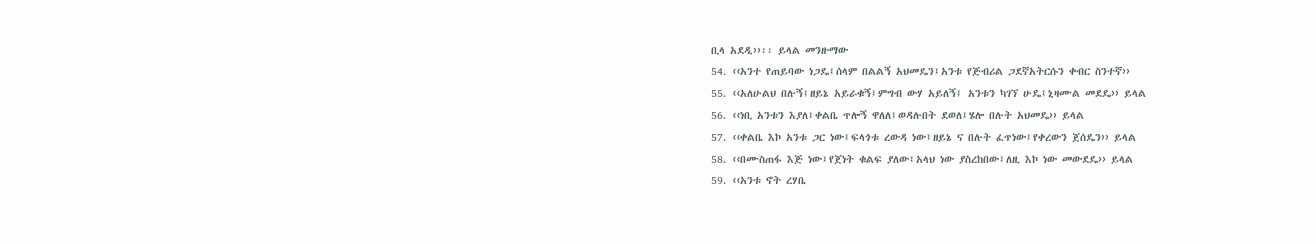ቢላ አደዲ››፡፡ ይላል መንዙማው
54. ‹‹አንተ የጠይባው ነጋዴ፤ሰላም በልልኝ አህመዴን፤አንቱ የጅብሪል ጋደኛአትርሱን ቀብር ስንተኛ››
55. ‹‹አለሁልህ በሉኝ፤ዘይኔ አይራቁኝ፤ምግብ ውሃ አይለኝ፤ አንቱን ካገኘ ሁዴ፤ኒዛሙል መደዴ›› ይላል
56. ‹‹ነቢ አንቱን እያለ፤ቀልቤ ጥሎኝ ዋለለ፤ወዳሉበት ደወለ፤ሄሎ በሉት አህመዴ›› ይላል
57. ‹‹ቀልቤ እኮ አንቱ ጋር ነው፤ፍላጎቱ ረውዳ ነው፤ዘይኔ ና በሉት ፈጥነው፤የቀረውን ጀሰዴን›› ይላል
58. ‹‹በሙስጠፋ እጅ ነው፤የጀነት ቁልፍ ያለው፤አላህ ነው ያስረከበው፤ለዚ እኮ ነው መውደዴ›› ይላል
59. ‹‹አንቱ ኖት ረሃቤ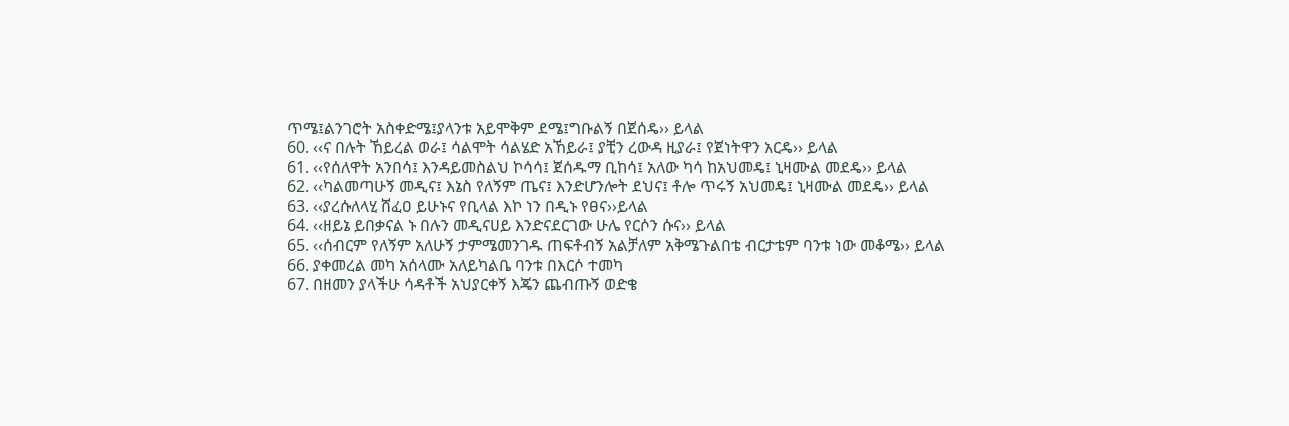ጥሜ፤ልንገሮት አስቀድሜ፤ያላንቱ አይሞቅም ደሜ፤ግቡልኝ በጀሰዴ›› ይላል
60. ‹‹ና በሉት ኸይረል ወራ፤ ሳልሞት ሳልሄድ አኸይራ፤ ያቺን ረውዳ ዚያራ፤ የጀነትዋን አርዴ›› ይላል
61. ‹‹የሰለዋት አንበሳ፤ እንዳይመስልህ ኮሳሳ፤ ጀሰዱማ ቢከሳ፤ አለው ካሳ ከአህመዴ፤ ኒዛሙል መደዴ›› ይላል
62. ‹‹ካልመጣሁኝ መዲና፤ እኔስ የለኝም ጤና፤ እንድሆንሎት ደህና፤ ቶሎ ጥሩኝ አህመዴ፤ ኒዛሙል መደዴ›› ይላል
63. ‹‹ያረሱለላሂ ሸፈዐ ይሁኑና የቢላል እኮ ነን በዲኑ የፀና››ይላል
64. ‹‹ዘይኔ ይበቃናል ኑ በሉን መዲናሀይ እንድናደርገው ሁሌ የርሶን ሱና›› ይላል
65. ‹‹ሰብርም የለኝም አለሁኝ ታምሜመንገዱ ጠፍቶብኝ አልቻለም አቅሜጉልበቴ ብርታቴም ባንቱ ነው መቆሜ›› ይላል
66. ያቀመረል መካ አሰላሙ አለይካልቤ ባንቱ በእርሶ ተመካ
67. በዘመን ያላችሁ ሳዳቶች አህያርቀኝ እጄን ጨብጡኝ ወድቄ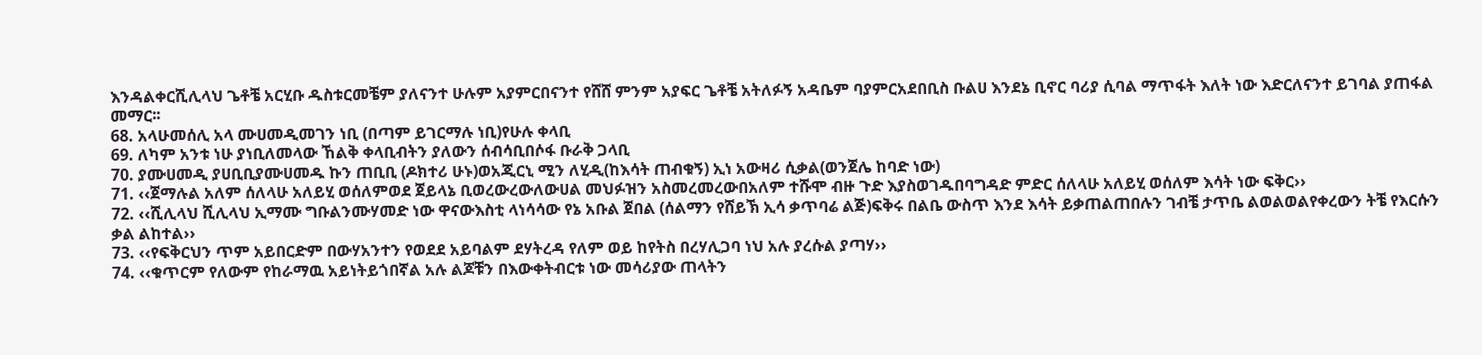እንዳልቀርሺሊላህ ጌቶቼ አርሂቡ ዱስቱርመቼም ያለናንተ ሁሉም አያምርበናንተ የሸሸ ምንም አያፍር ጌቶቼ አትለፉኝ አዳቤም ባያምርአደበቢስ ቡልሀ እንደኔ ቢኖር ባሪያ ሲባል ማጥፋት እለት ነው እድርለናንተ ይገባል ያጠፋል መማር፡፡
68. አላሁመሰሊ አላ ሙሀመዲመገን ነቢ (በጣም ይገርማሉ ነቢ)የሁሉ ቀላቢ
69. ለካም አንቱ ነሁ ያነቢለመላው ኸልቅ ቀላቢብትን ያለውን ሰብሳቢበሶፋ ቡራቅ ጋላቢ
70. ያሙሀመዲ ያሀቢቢያሙሀመዱ ኩን ጠቢቢ (ዶክተሪ ሁኑ)ወአጂርኒ ሚን ለሂዲ(ከእሳት ጠብቁኝ) ኢነ አውዛሪ ሲቃል(ወንጀሌ ከባድ ነው)
71. ‹‹ጀማሉል አለም ሰለላሁ አለይሂ ወሰለምወደ ጀይላኔ ቢወረውረውለውሀል መህፉዝን አስመረመረውበአለም ተሹሞ ብዙ ጉድ እያስወገዱበባግዳድ ምድር ሰለላሁ አለይሂ ወሰለም እሳት ነው ፍቅር››
72. ‹‹ሺሊላህ ሺሊላህ ኢማሙ ግቡልንሙሃመድ ነው ዋናውእስቲ ላነሳሳው የኔ አቡል ጀበል (ሰልማን የሸይኽ ኢሳ ቃጥባሬ ልጅ)ፍቅሩ በልቤ ውስጥ እንደ እሳት ይቃጠልጠበሉን ገብቼ ታጥቤ ልወልወልየቀረውን ትቼ የእርሱን ቃል ልከተል››
73. ‹‹የፍቅርህን ጥም አይበርድም በውሃአንተን የወደደ አይባልም ደሃትረዳ የለም ወይ ከየትስ በረሃሊጋባ ነህ አሉ ያረሱል ያጣሃ››
74. ‹‹ቁጥርም የለውም የከራማዉ አይነትይጎበኛል አሉ ልጆቹን በእውቀትብርቱ ነው መሳሪያው ጠላትን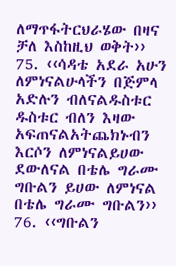ለማጥፋትርህራሄው በዛና ቻለ እስከዚህ ወቅት››
75. ‹‹ሳዳቴ አደራ አሁን ለምነናልሁላችን በጅምላ አድሉን ብለናልዱስቱር ዱስቱር ብለን እዛው አፍጠናልአትጨክኑብን እርሶን ለምነናልይሀው ደውለናል በቴሌ ግራሙ ግቡልን ይሀው ለምነናል በቴሌ ግራሙ ግቡልን››
76. ‹‹ግቡልን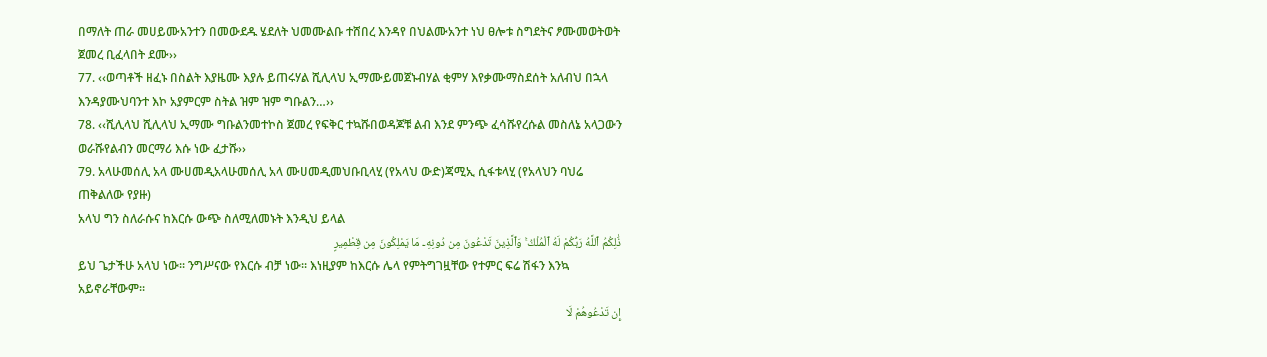በማለት ጠራ መሀይሙአንተን በመውደዱ ሄደለት ህመሙልቡ ተሸበረ እንዳየ በህልሙአንተ ነህ ፀሎቱ ስግደትና ፆሙመወትወት ጀመረ ቢፈላበት ደሙ››
77. ‹‹ወጣቶች ዘፈኑ በስልት እያዜሙ እያሉ ይጠሩሃል ሺሊላህ ኢማሙይመጀኑብሃል ቂምሃ እየቃሙማስደሰት አለብህ በኋላ እንዳያሙህባንተ እኮ አያምርም ስትል ዝም ዝም ግቡልን…››
78. ‹‹ሺሊላህ ሺሊላህ ኢማሙ ግቡልንመተኮስ ጀመረ የፍቅር ተኳሹበወዳጆቹ ልብ እንደ ምንጭ ፈሳሹየረሱል መስለኔ አላጋውን ወራሹየልብን መርማሪ እሱ ነው ፈታሹ››
79. አላሁመሰሊ አላ ሙሀመዲአላሁመሰሊ አላ ሙሀመዲመህቡቢላሂ (የአላህ ውድ)ጃሚኢ ሲፋቱላሂ (የአላህን ባህሬ ጠቅልለው የያዙ)
አላህ ግን ስለራሱና ከእርሱ ውጭ ስለሚለመኑት እንዲህ ይላል
ذَٰلِكُمُ ٱللَّهُ رَبُّكُمْ لَهُ ٱلْمُلْكُ ۚ وَٱلَّذِينَ تَدْعُونَ مِن دُونِهِۦ مَا يَمْلِكُونَ مِن قِطْمِيرٍ
ይህ ጌታችሁ አላህ ነው፡፡ ንግሥናው የእርሱ ብቻ ነው፡፡ እነዚያም ከእርሱ ሌላ የምትግገዟቸው የተምር ፍሬ ሽፋን እንኳ አይኖራቸውም፡፡
إِن تَدْعُوهُمْ لَا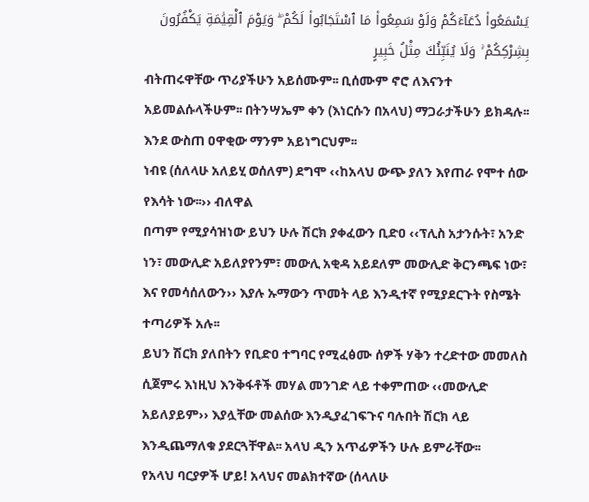يَسْمَعُوا۟ دُعَآءَكُمْ وَلَوْ سَمِعُوا۟ مَا ٱسْتَجَابُوا۟ لَكُمْ ۖ وَيَوْمَ ٱلْقِيَٰمَةِ يَكْفُرُونَ بِشِرْكِكُمْ ۚ وَلَا يُنَبِّئُكَ مِثْلُ خَبِيرٍ
ብትጠሩዋቸው ጥሪያችሁን አይሰሙም፡፡ ቢሰሙም ኖሮ ለእናንተ አይመልሱላችሁም፡፡ በትንሣኤም ቀን (እነርሱን በአላህ) ማጋራታችሁን ይክዳሉ፡፡ እንደ ውስጠ ዐዋቂው ማንም አይነግርህም፡፡
ነብዩ (ሰለላሁ አለይሂ ወሰለም) ደግሞ ‹‹ከአላህ ውጭ ያለን እየጠራ የሞተ ሰው የእሳት ነው፡፡›› ብለዋል
በጣም የሚያሳዝነው ይህን ሁሉ ሽርክ ያቀፈውን ቢድዐ ‹‹ፕሊስ አታንሱት፣ አንድ ነን፣ መውሊድ አይለያየንም፣ መውሊ አቂዳ አይደለም መውሊድ ቅርንጫፍ ነው፣ እና የመሳሰለውን›› እያሉ ኡማውን ጥመት ላይ እንዲተኛ የሚያደርጉት የስሜት ተጣሪዎች አሉ፡፡
ይህን ሽርክ ያለበትን የቢድዐ ተግባር የሚፈፅሙ ሰዎች ሃቅን ተረድተው መመለስ ሲጀምሩ እነዚህ እንቅፋቶች መሃል መንገድ ላይ ተቀምጠው ‹‹መውሊድ አይለያይም›› እያሏቸው መልሰው እንዲያፈገፍጉና ባሉበት ሽርክ ላይ እንዲጨማለቁ ያደርጓቸዋል፡፡ አላህ ዲን አጥፊዎችን ሁሉ ይምራቸው፡፡
የአላህ ባርያዎች ሆይ! አላህና መልክተኛው (ሰላለሁ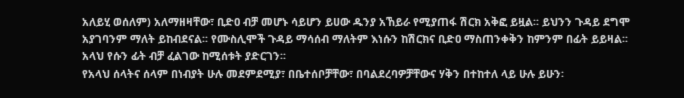አለይሂ ወሰለም) አለማዘዛቸው፣ ቢድዐ ብቻ መሆኑ ሳይሆን ይሀው ዱንያ አኸይራ የሚያጠፋ ሽርክ አቅፎ ይዟል፡፡ ይህንን ጉዳይ ደግሞ አያገባንም ማለት ይከብደናል፡፡ የሙስሊሞች ጉዳይ ማሳሰብ ማለትም እነሱን ከሽርክና ቢድዐ ማስጠንቀቅን ከምንም በፊት ይይዛል፡፡ አላህ የሱን ፊት ብቻ ፈልገው ከሚሰቱት ያድርገን፡፡
የአላህ ሰላትና ሰላም በነብያት ሁሉ መደምደሚያ፣ በቤተሰቦቻቸው፣ በባልደረባዎቻቸውና ሃቅን በተከተለ ላይ ሁሉ ይሁን፡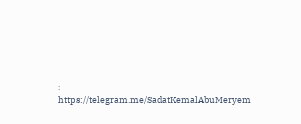፡
https://telegram.me/SadatKemalAbuMeryem